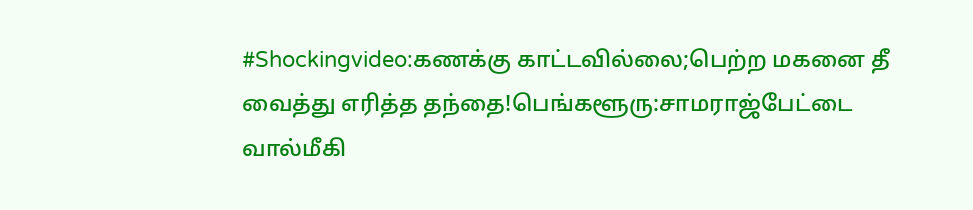#Shockingvideo:கணக்கு காட்டவில்லை;பெற்ற மகனை தீ வைத்து எரித்த தந்தை!பெங்களூரு:சாமராஜ்பேட்டை வால்மீகி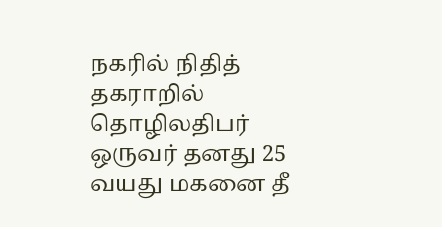நகரில் நிதித் தகராறில் தொழிலதிபர் ஒருவர் தனது 25 வயது மகனை தீ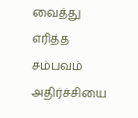வைத்து எரித்த சம்பவம் அதிர்ச்சியை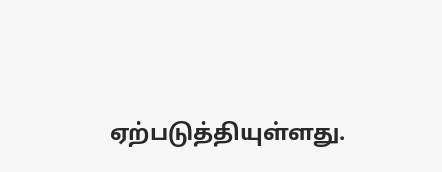ஏற்படுத்தியுள்ளது.